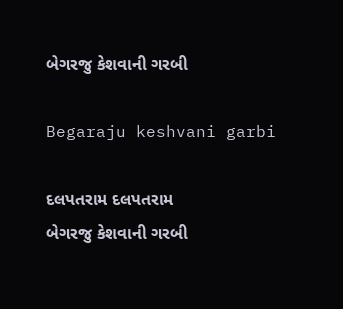બેગરજુ કેશવાની ગરબી

Begaraju keshvani garbi

દલપતરામ દલપતરામ
બેગરજુ કેશવાની ગરબી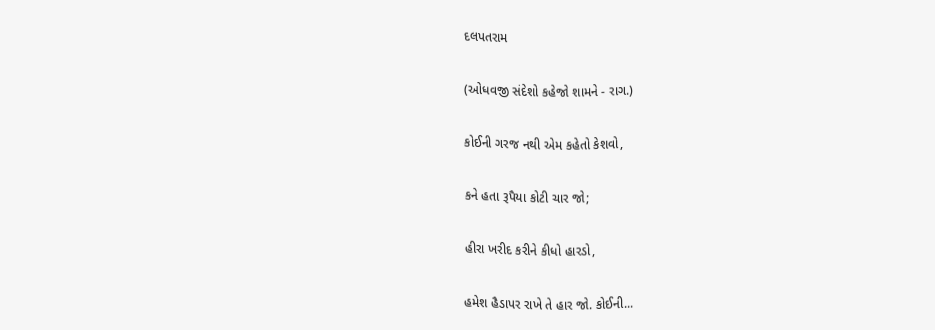દલપતરામ

(ઓધવજી સંદેશો કહેજો શામને - રાગ.)

કોઈની ગરજ નથી એમ કહેતો કેશવો,

કને હતા રૂપૈયા કોટી ચાર જો;

હીરા ખરીદ કરીને કીધો હારડો,

હમેશ હૈડાપર રાખે તે હાર જો. કોઈની...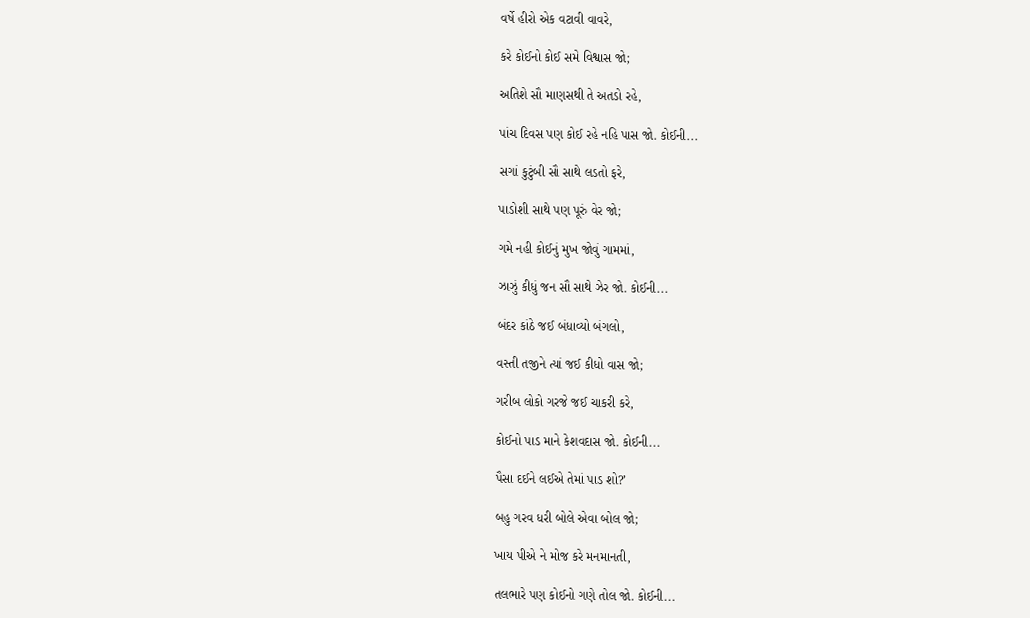વર્ષે હીરો એક વટાવી વાવરે,

કરે કોઈનો કોઈ સમે વિશ્વાસ જો;

અતિશે સૌ માણસથી તે અતડો રહે,

પાંચ દિવસ પણ કોઈ રહે નહિ પાસ જો. કોઈની...

સગાં કુટુંબી સૌ સાથે લડતો ફરે,

પાડોશી સાથે પણ પૂરું વેર જો;

ગમે નહી કોઈનું મુખ જોવું ગામમાં,

ઝાઝું કીધું જન સૌ સાથે ઝેર જો. કોઈની...

બંદર કાંઠે જઈ બંધાવ્યો બંગલો,

વસ્તી તજીને ત્યાં જઈ કીધો વાસ જો;

ગરીબ લોકો ગરજે જઈ ચાકરી કરે,

કોઈનો પાડ માને કેશવદાસ જો. કોઈની...

પૈસા દઈને લઈએ તેમાં પાડ શો?’

બહુ ગરવ ધરી બોલે એવા બોલ જો;

ખાય પીએ ને મોજ કરે મનમાનતી,

તલભારે પણ કોઈનો ગણે તોલ જો. કોઈની...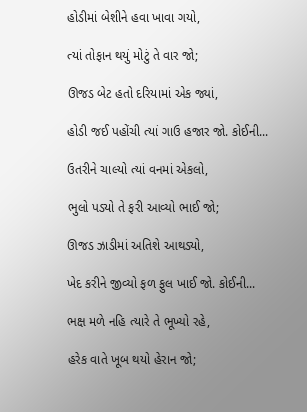હોડીમાં બેશીને હવા ખાવા ગયો,

ત્યાં તોફાન થયું મોટું તે વાર જો;

ઊજડ બેટ હતો દરિયામાં એક જ્યાં,

હોડી જઈ પહોંચી ત્યાં ગાઉ હજાર જો. કોઈની...

ઉતરીને ચાલ્યો ત્યાં વનમાં એકલો,

ભુલો પડ્યો તે ફરી આવ્યો ભાઈ જો;

ઊજડ ઝાડીમાં અતિશે આથડ્યો,

ખેદ કરીને જીવ્યો ફળ ફુલ ખાઈ જો. કોઈની...

ભક્ષ મળે નહિ ત્યારે તે ભૂખ્યો રહે,

હરેક વાતે ખૂબ થયો હેરાન જો;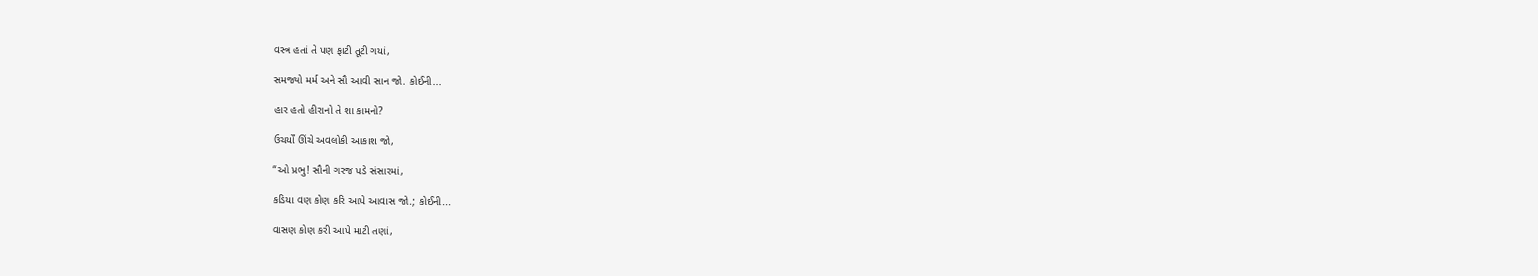વસ્ત્ર હતાં તે પણ ફાટી તૂટી ગયાં,

સમજ્યો મર્મ અને સૌ આવી સાન જો. કોઈની...

હાર હતો હીરાનો તે શા કામનો?

ઉચર્યોં ઊંચે અવલોકી આકાશ જો,

“ઓ પ્રભુ! સૌની ગરજ પડે સંસારમાં,

કડિયા વણ કોણ કરિ આપે આવાસ જો.; કોઈની...

વાસણ કોણ કરી આપે માટી તણાં,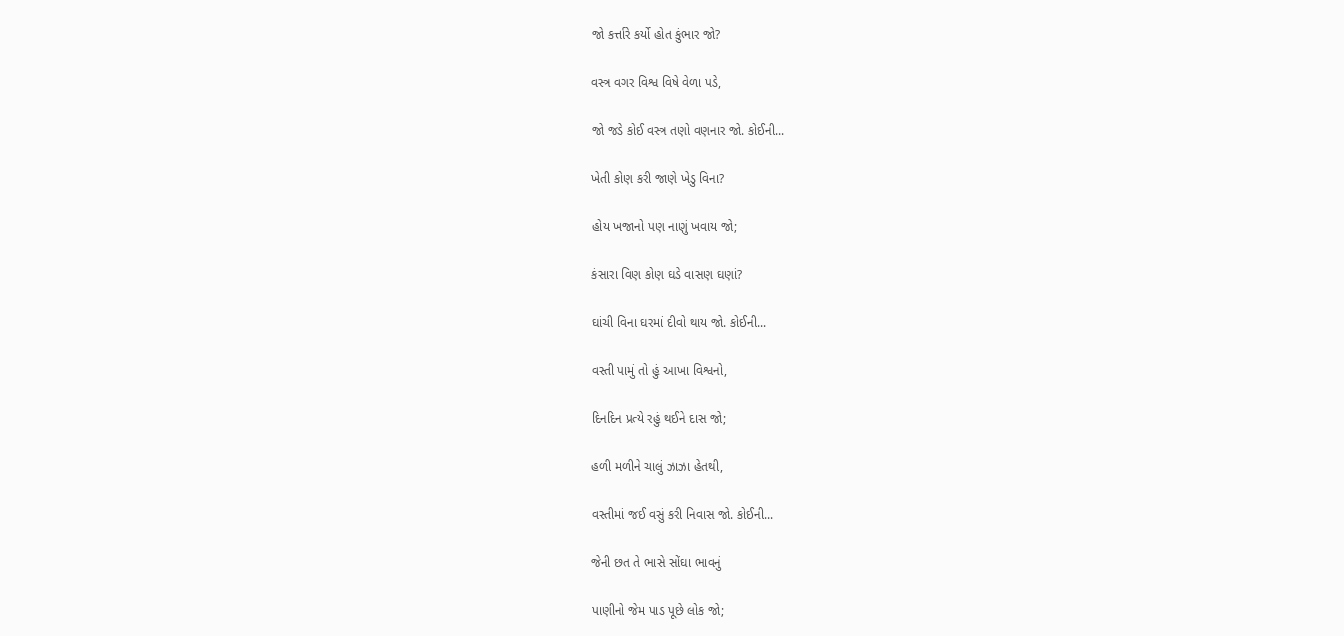જો કર્ત્તારે કર્યો હોત કુંભાર જો?

વસ્ત્ર વગર વિશ્વ વિષે વેળા પડે,

જો જડે કોઈ વસ્ત્ર તણો વણનાર જો. કોઈની...

ખેતી કોણ કરી જાણે ખેડુ વિના?

હોય ખજાનો પણ નાણું ખવાય જો;

કંસારા વિણ કોણ ઘડે વાસણ ઘણાં?

ઘાંચી વિના ઘરમાં દીવો થાય જો. કોઈની...

વસ્તી પામું તો હું આખા વિશ્વનો,

દિનદિન પ્રત્યે રહું થઈને દાસ જો;

હળી મળીને ચાલું ઝાઝા હેતથી,

વસ્તીમાં જઈ વસું કરી નિવાસ જો. કોઈની...

જેની છત તે ભાસે સોંઘા ભાવનું

પાણીનો જેમ પાડ પૂછે લોક જો;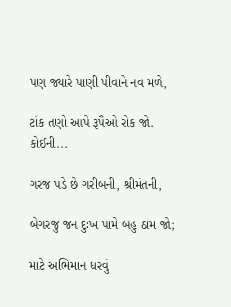પણ જ્યારે પાણી પીવાને નવ મળે,

ટાંક તણો આપે રૂપૈઓ રોક જો. કોઈની...

ગરજ પડે છે ગરીબની, શ્રીમંતની,

બેગરજુ જન દુઃખ પામે બહુ ઠામ જો;

માટે અભિમાન ધરવું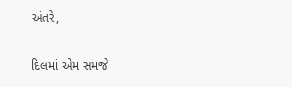અંતરે,

દિલમાં એમ સમજે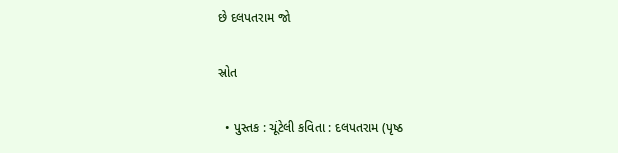છે દલપતરામ જો

સ્રોત

  • પુસ્તક : ચૂંટેલી કવિતા : દલપતરામ (પૃષ્ઠ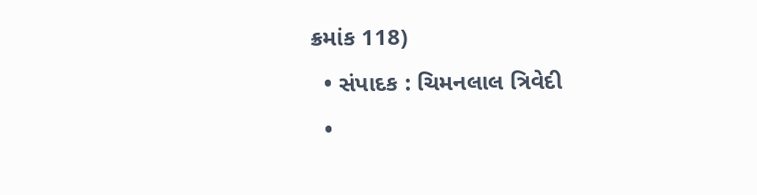ક્રમાંક 118)
  • સંપાદક : ચિમનલાલ ત્રિવેદી
  •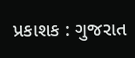પ્રકાશક : ગુજરાત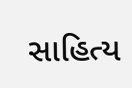સાહિત્ય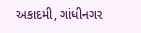અકાદમી, ગાંધીનગર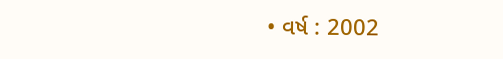• વર્ષ : 2002